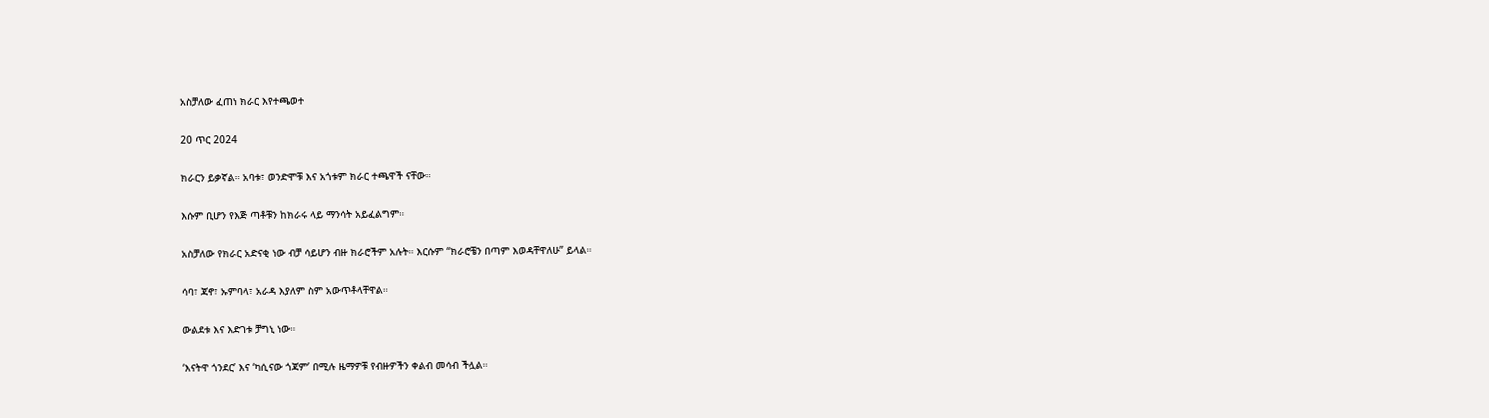አስቻለው ፈጠነ ክራር እየተጫወተ

20 ጥር 2024

ክራርን ይቃኛል። አባቱ፣ ወንድሞቹ እና አጎቱም ክራር ተጫዋች ናቸው።

እሱም ቢሆን የእጅ ጣቶቹን ከክራሩ ላይ ማንሳት አይፈልግም።

አስቻለው የክራር አድናቂ ነው ብቻ ሳይሆን ብዙ ክራሮችም አሉት። እርሱም “ክራሮቼን በጣም እወዳቸዋለሁ” ይላል።

ሳባ፣ ጃኖ፣ ኡምባላ፣ አራዳ እያለም ስም አውጥቶላቸዋል።

ውልደቱ እና እድገቱ ቻግኒ ነው።

‘እናትዋ ጎንደር’ እና ‘ካሲናው ጎጃም’ በሚሉ ዜማዎቹ የብዙዎችን ቀልብ መሳብ ችሏል።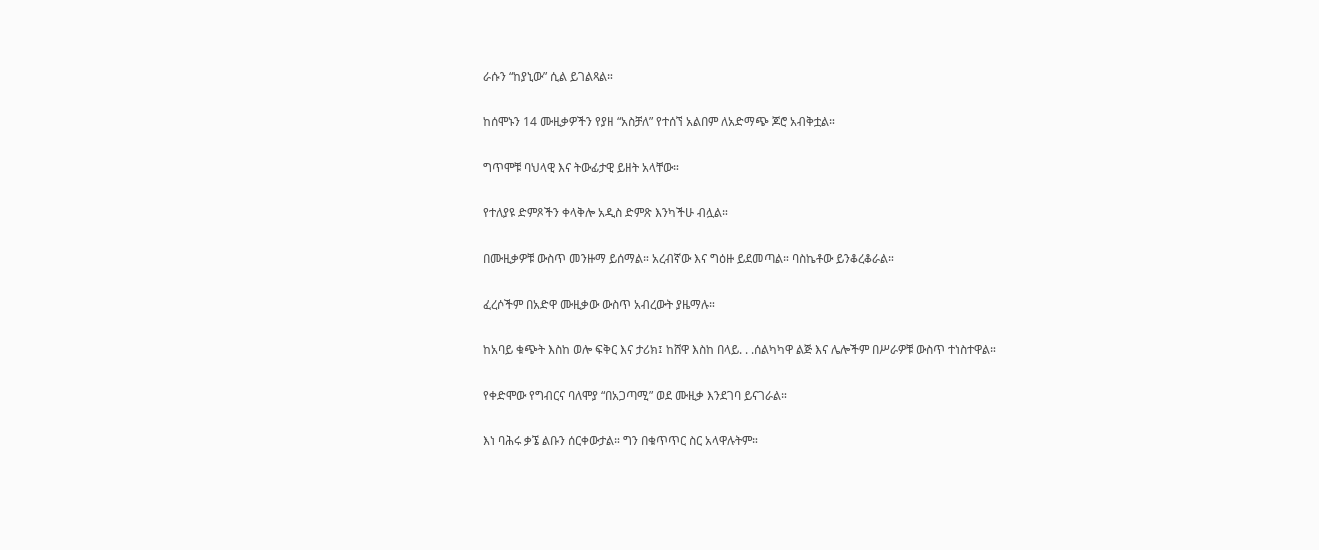ራሱን “ከያኒው” ሲል ይገልጻል።

ከሰሞኑን 14 ሙዚቃዎችን የያዘ “አስቻለ” የተሰኘ አልበም ለአድማጭ ጆሮ አብቅቷል።

ግጥሞቹ ባህላዊ እና ትውፊታዊ ይዘት አላቸው።

የተለያዩ ድምጾችን ቀላቅሎ አዲስ ድምጽ እንካችሁ ብሏል።

በሙዚቃዎቹ ውስጥ መንዙማ ይሰማል። አረብኛው እና ግዕዙ ይደመጣል። ባስኬቶው ይንቆረቆራል።

ፈረሶችም በአድዋ ሙዚቃው ውስጥ አብረውት ያዜማሉ።

ከአባይ ቁጭት እስከ ወሎ ፍቅር እና ታሪክ፤ ከሸዋ እስከ በላይ. . .ሰልካካዋ ልጅ እና ሌሎችም በሥራዎቹ ውስጥ ተነስተዋል።

የቀድሞው የግብርና ባለሞያ “በአጋጣሚ” ወደ ሙዚቃ እንደገባ ይናገራል።

እነ ባሕሩ ቃኜ ልቡን ሰርቀውታል። ግን በቁጥጥር ስር አላዋሉትም።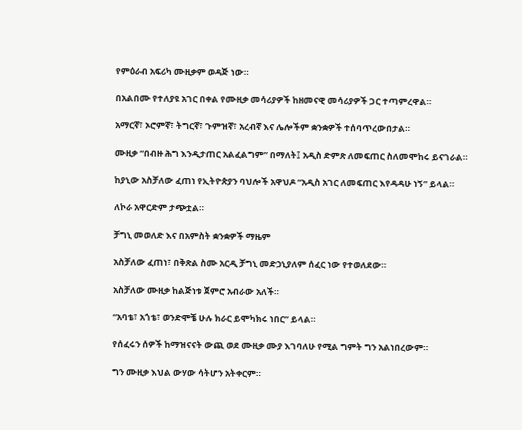የምዕራብ አፍሪካ ሙዚቃም ወዳጅ ነው።

በአልበሙ የተለያዩ አገር በቀል የሙዚቃ መሳሪያዎች ከዘመናዊ መሳሪያዎች ጋር ተጣምረዋል።

አማርኛ፣ ኦሮምኛ፣ ትግርኛ፣ ጉምዝኛ፣ አረብኛ እና ሌሎችም ቋንቋዎች ተሰባጥረውበታል።

ሙዚቃ “በብዙ ሕግ እንዲታጠር አልፈልግም” በማለት፤ አዲስ ድምጽ ለመፍጠር ስለመሞከሩ ይናገራል።

ከያኒው አስቻለው ፈጠነ የኢትዮጵያን ባህሎች አዋህዶ “አዲስ አገር ለመፍጠር እየዳዳሁ ነኝ” ይላል።

ለኮራ አዋርድም ታጭቷል።

ቻግኒ መወለድ እና በአምስት ቋንቋዎች ማዜም

አስቻለው ፈጠነ፣ በቅጽል ስሙ አርዲ ቻግኒ መድኃኒያለም ሰፈር ነው የተወለደው።

አስቻለው ሙዚቃ ከልጅነቱ ጀምሮ አብራው አለች።

“አባቴ፣ አጎቴ፣ ወንድሞቼ ሁሉ ክራር ይሞካክሩ ነበር” ይላል።

የሰፈሩን ሰዎች ከማዝናናት ውጪ ወደ ሙዚቃ ሙያ እገባለሁ የሚል ግምት ግን አልነበረውም።

ግን ሙዚቃ እህል ውሃው ሳትሆን አትቀርም።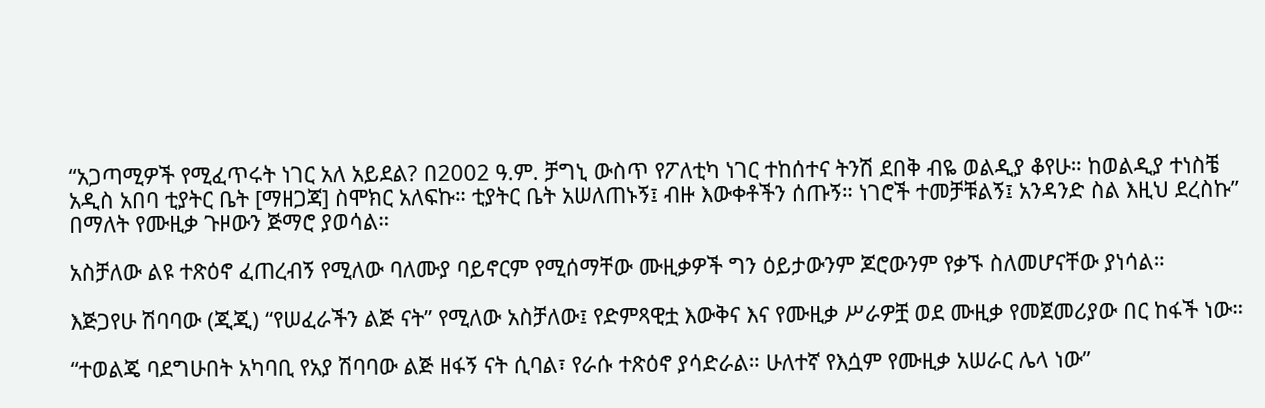“አጋጣሚዎች የሚፈጥሩት ነገር አለ አይደል? በ2002 ዓ.ም. ቻግኒ ውስጥ የፖለቲካ ነገር ተከሰተና ትንሽ ደበቅ ብዬ ወልዲያ ቆየሁ። ከወልዲያ ተነስቼ አዲስ አበባ ቲያትር ቤት [ማዘጋጃ] ስሞክር አለፍኩ። ቲያትር ቤት አሠለጠኑኝ፤ ብዙ እውቀቶችን ሰጡኝ። ነገሮች ተመቻቹልኝ፤ አንዳንድ ስል እዚህ ደረስኩ” በማለት የሙዚቃ ጉዞውን ጅማሮ ያወሳል።

አስቻለው ልዩ ተጽዕኖ ፈጠረብኝ የሚለው ባለሙያ ባይኖርም የሚሰማቸው ሙዚቃዎች ግን ዕይታውንም ጆሮውንም የቃኙ ስለመሆናቸው ያነሳል።

እጅጋየሁ ሽባባው (ጂጂ) “የሠፈራችን ልጅ ናት” የሚለው አስቻለው፤ የድምጻዊቷ እውቅና እና የሙዚቃ ሥራዎቿ ወደ ሙዚቃ የመጀመሪያው በር ከፋች ነው።

“ተወልጄ ባደግሁበት አካባቢ የአያ ሽባባው ልጅ ዘፋኝ ናት ሲባል፣ የራሱ ተጽዕኖ ያሳድራል። ሁለተኛ የእሷም የሙዚቃ አሠራር ሌላ ነው”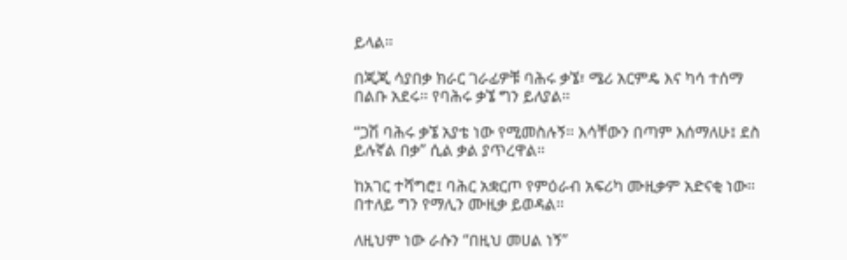ይላል።

በጂጂ ሳያበቃ ክራር ገራፊዎቹ ባሕሩ ቃኜ፣ ሜሪ አርምዴ እና ካሳ ተሰማ በልቡ አደሩ። የባሕሩ ቃኜ ግን ይለያል።

“ጋሽ ባሕሩ ቃኜ አያቴ ነው የሚመስሉኝ። እሳቸውን በጣም እሰማለሁ፤ ደስ ይሉኛል በቃ” ሲል ቃል ያጥረዋል።

ከአገር ተሻግሮ፤ ባሕር አቋርጦ የምዕራብ አፍሪካ ሙዚቃም አድናቂ ነው። በተለይ ግን የማሊን ሙዚቃ ይወዳል።

ለዚህም ነው ራሱን “በዚህ መሀል ነኝ”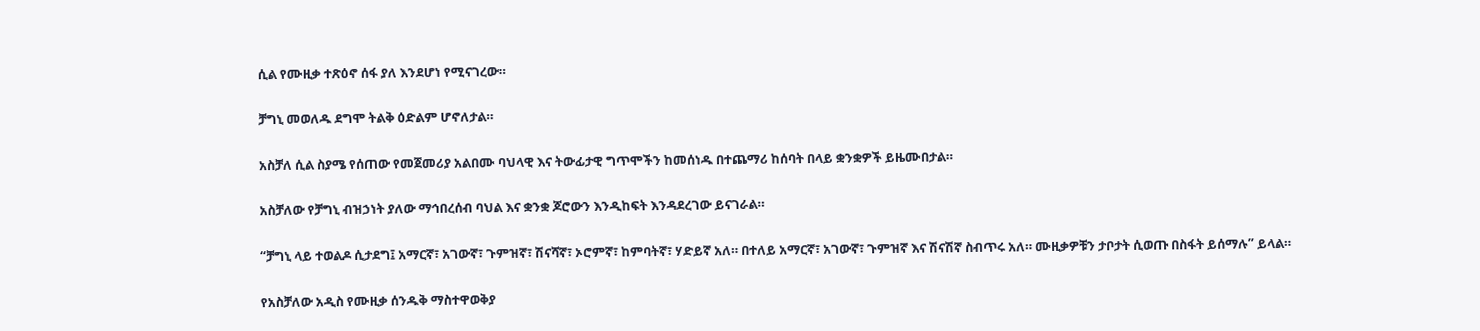ሲል የሙዚቃ ተጽዕኖ ሰፋ ያለ እንደሆነ የሚናገረው።

ቻግኒ መወለዱ ደግሞ ትልቅ ዕድልም ሆኖለታል።

አስቻለ ሲል ስያሜ የሰጠው የመጀመሪያ አልበሙ ባህላዊ እና ትውፊታዊ ግጥሞችን ከመሰነዱ በተጨማሪ ከሰባት በላይ ቋንቋዎች ይዜሙበታል።

አስቻለው የቻግኒ ብዝኃነት ያለው ማኅበረሰብ ባህል እና ቋንቋ ጆሮውን እንዲከፍት እንዳደረገው ይናገራል።

“ቻግኒ ላይ ተወልዶ ሲታደግ፤ አማርኛ፣ አገውኛ፣ ጉምዝኛ፣ ሽናሻኛ፣ ኦሮምኛ፣ ከምባትኛ፣ ሃድይኛ አለ። በተለይ አማርኛ፣ አገውኛ፣ ጉምዝኛ እና ሽናሽኛ ስብጥሩ አለ። ሙዚቃዎቹን ታቦታት ሲወጡ በስፋት ይሰማሉ” ይላል።

የአስቻለው አዲስ የሙዚቃ ሰንዱቅ ማስተዋወቅያ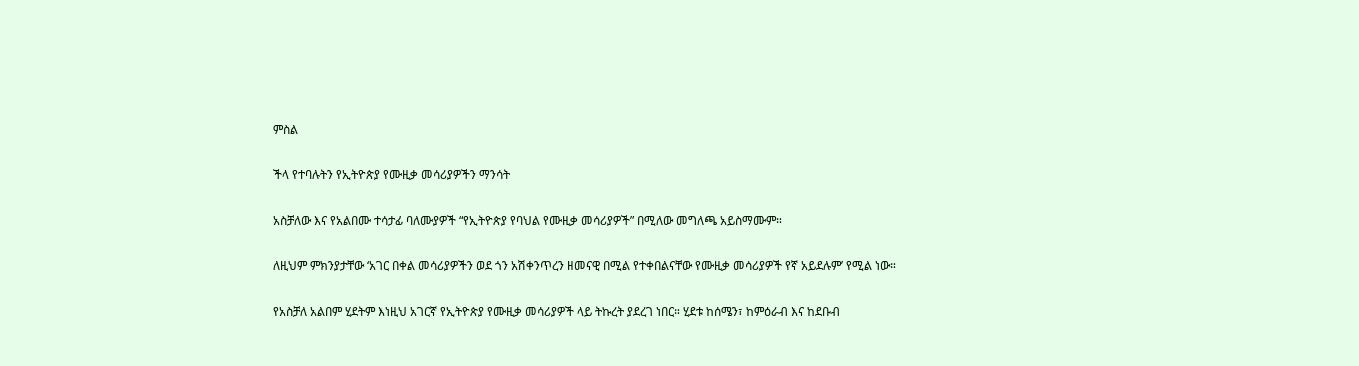ምስል

ችላ የተባሉትን የኢትዮጵያ የሙዚቃ መሳሪያዎችን ማንሳት

አስቻለው እና የአልበሙ ተሳታፊ ባለሙያዎች “የኢትዮጵያ የባህል የሙዚቃ መሳሪያዎች” በሚለው መግለጫ አይስማሙም።

ለዚህም ምክንያታቸው ‘አገር በቀል መሳሪያዎችን ወደ ጎን አሽቀንጥረን ዘመናዊ በሚል የተቀበልናቸው የሙዚቃ መሳሪያዎች የኛ አይደሉም’ የሚል ነው።

የአስቻለ አልበም ሂደትም እነዚህ አገርኛ የኢትዮጵያ የሙዚቃ መሳሪያዎች ላይ ትኩረት ያደረገ ነበር። ሂደቱ ከሰሜን፣ ከምዕራብ እና ከደቡብ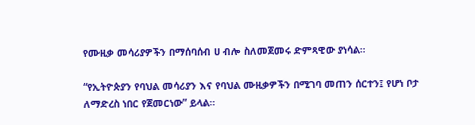የሙዚቃ መሳሪያዎችን በማሰባሰብ ሀ ብሎ ስለመጀመሩ ድምጻዊው ያነሳል።

“የኢትዮጵያን የባህል መሳሪያን እና የባህል ሙዚቃዎችን በሚገባ መጠን ሰርተን፤ የሆነ ቦታ ለማድረስ ነበር የጀመርነው” ይላል።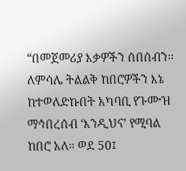“በመጀመሪያ እቃዎችን ሰበሰብን። ለምሳሌ ትልልቅ ከበሮዎችን እኔ ከተወለድኩበት አካባቢ የጉሙዝ ማኅበረሰብ ‘እንዲህና’ የሚባል ከበሮ አለ። ወደ 50፤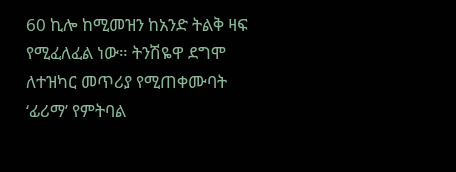60 ኪሎ ከሚመዝን ከአንድ ትልቅ ዛፍ የሚፈለፈል ነው። ትንሽዬዋ ደግሞ ለተዝካር መጥሪያ የሚጠቀሙባት ‘ፊሪማ’ የምትባል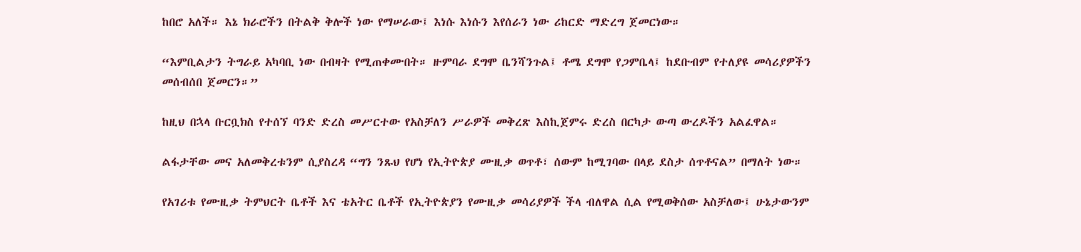ከበሮ አለች። እኔ ክራሮችን በትልቅ ቅሎች ነው የማሠራው፤ እነሱ እነሱን እየሰራን ነው ሪከርድ ማድረግ ጀመርነው።

“እምቢልታን ትግራይ አካባቢ ነው በብዛት የሚጠቀሙበት። ዙምባራ ደግሞ ቤንሻንጉል፤ ቶሜ ደግሞ የጋምቤላ፤ ከደቡብም የተለያዩ መሳሪያዎችን መሰብሰበ ጀመርን።”

ከዚህ በኋላ ቡርቧክስ የተሰኘ ባንድ ድረስ መሥርተው የአስቻለን ሥራዎች መቅረጽ እስኪጀምሩ ድረስ በርካታ ውጣ ውረዶችን አልፈዋል።

ልፋታቸው መና አለመቅረቱንም ሲያስረዳ “ግን ንጹህ የሆነ የኢትዮጵያ ሙዚቃ ወጥቶ፣ ሰውም ከሚገባው በላይ ደስታ ሰጥቶናል” በማለት ነው።

የአገሪቱ የሙዚቃ ትምህርት ቤቶች እና ቴአትር ቤቶች የኢትዮጵያን የሙዚቃ መሳሪያዎች ችላ ብለዋል ሲል የሚወቅሰው አስቻለው፤ ሁኔታውንም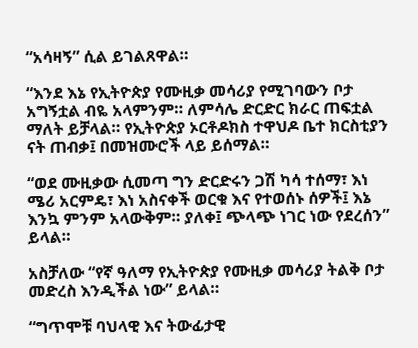“አሳዛኝ” ሲል ይገልጸዋል።

“እንደ እኔ የኢትዮጵያ የሙዚቃ መሳሪያ የሚገባውን ቦታ አግኝቷል ብዬ አላምንም። ለምሳሌ ድርድር ክራር ጠፍቷል ማለት ይቻላል። የኢትዮጵያ ኦርቶዶክስ ተዋህዶ ቤተ ክርስቲያን ናት ጠብቃ፤ በመዝሙሮች ላይ ይሰማል።

“ወደ ሙዚቃው ሲመጣ ግን ድርድሩን ጋሽ ካሳ ተሰማ፣ እነ ሜሪ አርምዴ፣ እነ አስናቀች ወርቁ እና የተወሰኑ ሰዎች፤ እኔ እንኳ ምንም አላውቅም። ያለቀ፤ ጭላጭ ነገር ነው የደረሰን” ይላል።

አስቻለው “የኛ ዓለማ የኢትዮጵያ የሙዚቃ መሳሪያ ትልቅ ቦታ መድረስ እንዲችል ነው” ይላል።

“ግጥሞቹ ባህላዊ እና ትውፊታዊ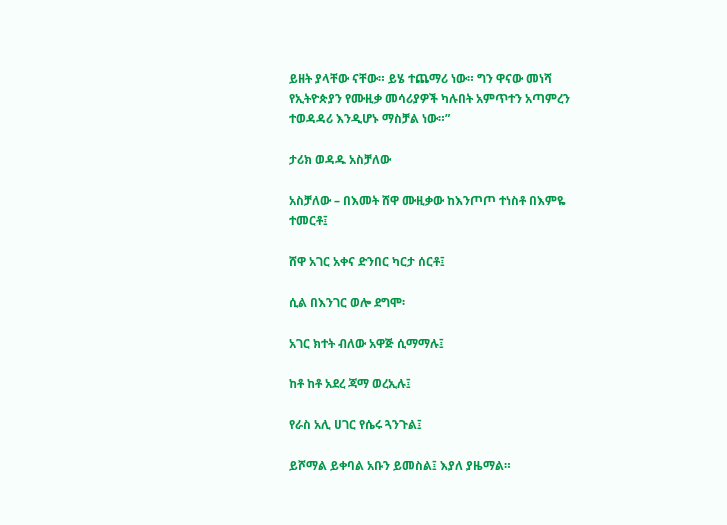ይዘት ያላቸው ናቸው። ይሄ ተጨማሪ ነው። ግን ዋናው መነሻ የኢትዮጵያን የሙዚቃ መሳሪያዎች ካሉበት አምጥተን አጣምረን ተወዳዳሪ እንዲሆኑ ማስቻል ነው።”

ታሪክ ወዳዱ አስቻለው

አስቻለው – በእመት ሸዋ ሙዚቃው ከእንጦጦ ተነስቶ በእምዬ ተመርቶ፤

ሸዋ አገር አቀና ድንበር ካርታ ሰርቶ፤

ሲል በእንገር ወሎ ደግሞ፡

አገር ክተት ብለው አዋጅ ሲማማሉ፤

ከቶ ከቶ አደረ ጃማ ወረኢሉ፤

የራስ አሊ ሀገር የሴሩ ጓንጉል፤

ይሾማል ይቀባል አቡን ይመስል፤ እያለ ያዜማል።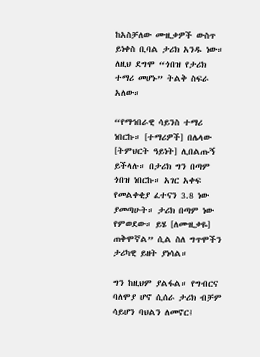ከአስቻለው ሙዚቃዎች ውስጥ ይነቀስ ቢባል ታሪክ አንዱ ነው። ለዚህ ደግሞ “ጎበዝ የታሪክ ተማሪ መሆኑ” ትልቅ ስፍራ አለው።

“የማኅበራዊ ሳይንስ ተማሪ ነበርኩ። [ተማሪዎች] በሌላው [ትምህርት ዓይነት] ሊበልጡኝ ይችላሉ። በታሪክ ግን በጣም ጎበዝ ነበርኩ። አገር አቀፍ የመልቀቂያ ፈተናን 3.8 ነው ያመጣሁት። ታሪክ በጣም ነው የምወደው። ይሄ [ለሙዚቃዬ] ጠቅሞኛል” ሲል ስለ ግጥሞችን ታሪካዊ ይዘት ያነሳል።

ግን ከዚህም ያልፋል። የግብርና ባለሞያ ሆኖ ሲሰራ ታሪክ ብቻም ሳይሆን ባህልን ለመኖር፤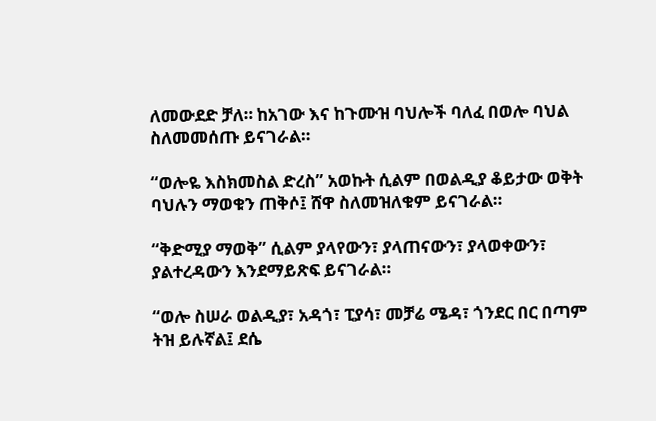ለመውደድ ቻለ። ከአገው እና ከጉሙዝ ባህሎች ባለፈ በወሎ ባህል ስለመመሰጡ ይናገራል።

“ወሎዬ እስክመስል ድረስ” አወኩት ሲልም በወልዲያ ቆይታው ወቅት ባህሉን ማወቁን ጠቅሶ፤ ሸዋ ስለመዝለቁም ይናገራል።

“ቅድሚያ ማወቅ” ሲልም ያላየውን፣ ያላጠናውን፣ ያላወቀውን፣ ያልተረዳውን እንደማይጽፍ ይናገራል።

“ወሎ ስሠራ ወልዲያ፣ አዳጎ፣ ፒያሳ፣ መቻሬ ሜዳ፣ ጎንደር በር በጣም ትዝ ይሉኛል፤ ደሴ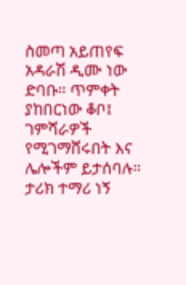ስመጣ አይጠየፍ አዳራሽ ዲሙ ነው ድባቡ። ጥምቀት ያከበርነው ቆቦ፤ ገምሻራዎች የሚገማሸሩበት እና ሌሎችም ይታሰባሉ። ታሪክ ተማሪ ነኝ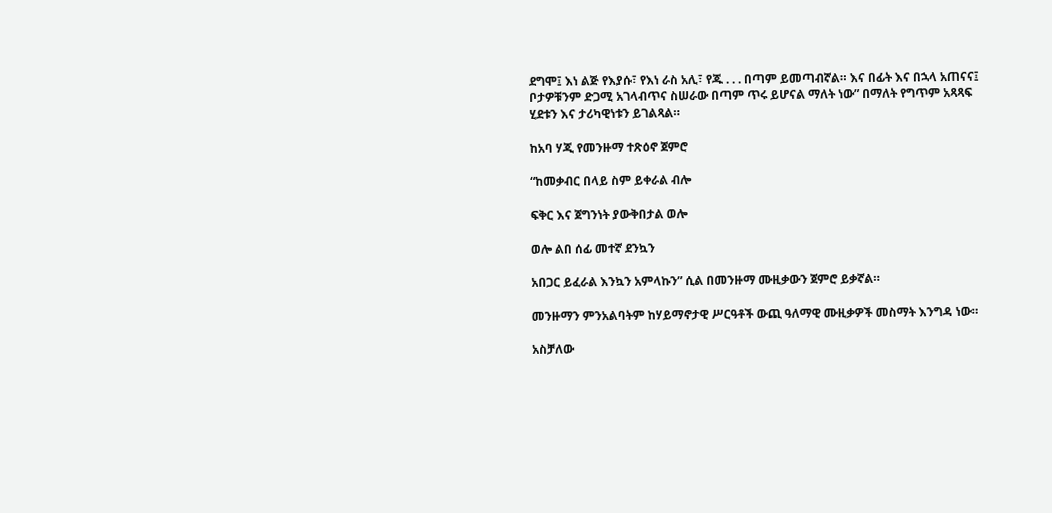ደግሞ፤ እነ ልጅ የእያሱ፣ የእነ ራስ አሊ፣ የጁ . . . በጣም ይመጣብኛል። እና በፊት እና በኋላ አጠናና፤ ቦታዎቹንም ድጋሚ አገላብጥና ስሠራው በጣም ጥሩ ይሆናል ማለት ነው” በማለት የግጥም አጻጻፍ ሂደቱን እና ታሪካዊነቱን ይገልጻል።

ከአባ ሃጂ የመንዙማ ተጽዕኖ ጀምሮ

“ከመቃብር በላይ ስም ይቀራል ብሎ

ፍቅር እና ጀግንነት ያውቅበታል ወሎ

ወሎ ልበ ሰፊ መተኛ ደንኳን

አበጋር ይፈራል እንኳን አምላኩን” ሲል በመንዙማ ሙዚቃውን ጀምሮ ይቃኛል።

መንዙማን ምንአልባትም ከሃይማኖታዊ ሥርዓቶች ውጪ ዓለማዊ ሙዚቃዎች መስማት እንግዳ ነው።

አስቻለው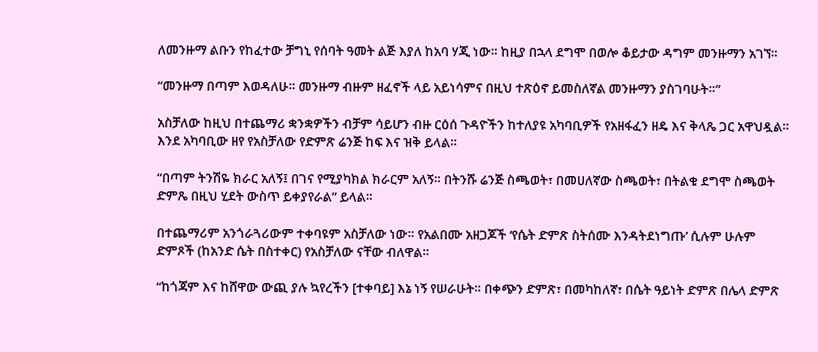ለመንዙማ ልቡን የከፈተው ቻግኒ የሰባት ዓመት ልጅ እያለ ከአባ ሃጂ ነው። ከዚያ በኋላ ደግሞ በወሎ ቆይታው ዳግም መንዙማን አገኘ።

“መንዙማ በጣም እወዳለሁ። መንዙማ ብዙም ዘፈኖች ላይ አይነሳምና በዚህ ተጽዕኖ ይመስለኛል መንዙማን ያስገባሁት።”

አስቻለው ከዚህ በተጨማሪ ቋንቋዎችን ብቻም ሳይሆን ብዙ ርዕሰ ጉዳዮችን ከተለያዩ አካባቢዎች የአዘፋፈን ዘዴ እና ቅላጼ ጋር አዋህዷል። እንደ አካባቢው ዘየ የአስቻለው የድምጽ ሬንጅ ከፍ እና ዝቅ ይላል።

“በጣም ትንሽዬ ክራር አለኝ፤ በገና የሚያካክል ክራርም አለኝ። በትንሹ ሬንጅ ስጫወት፣ በመሀለኛው ስጫወት፣ በትልቁ ደግሞ ስጫወት ድምጼ በዚህ ሂደት ውስጥ ይቀያየራል” ይላል።

በተጨማሪም አንጎራጓሪውም ተቀባዩም አስቻለው ነው። የአልበሙ አዘጋጆች ‘የሴት ድምጽ ስትሰሙ እንዳትደነግጡ’ ሲሉም ሁሉም ድምጾች (ከአንድ ሴት በስተቀር) የአስቻለው ናቸው ብለዋል።

“ከጎጃም እና ከሸዋው ውጪ ያሉ ኳየረችን [ተቀባይ] እኔ ነኝ የሠራሁት። በቀጭን ድምጽ፣ በመካከለኛ፣ በሴት ዓይነት ድምጽ በሌላ ድምጽ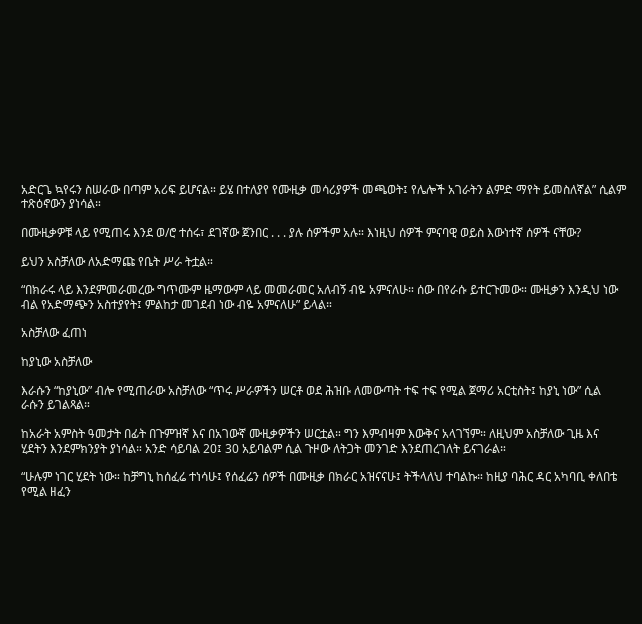አድርጌ ኳየሩን ስሠራው በጣም አሪፍ ይሆናል። ይሄ በተለያየ የሙዚቃ መሳሪያዎች መጫወት፤ የሌሎች አገራትን ልምድ ማየት ይመስለኛል” ሲልም ተጽዕኖውን ያነሳል።

በሙዚቃዎቹ ላይ የሚጠሩ እንደ ወ/ሮ ተሰሩ፣ ደገኛው ጀንበር . . . ያሉ ሰዎችም አሉ። እነዚህ ሰዎች ምናባዊ ወይስ እውነተኛ ሰዎች ናቸው?

ይህን አስቻለው ለአድማጩ የቤት ሥራ ትቷል።

“በክራሩ ላይ እንደምመራመረው ግጥሙም ዜማውም ላይ መመራመር አለብኝ ብዬ አምናለሁ። ሰው በየራሱ ይተርጉመው። ሙዚቃን እንዲህ ነው ብል የአድማጭን አስተያየት፤ ምልከታ መገደብ ነው ብዬ አምናለሁ” ይላል።

አስቻለው ፈጠነ

ከያኒው አስቻለው

እራሱን “ከያኒው” ብሎ የሚጠራው አስቻለው “ጥሩ ሥራዎችን ሠርቶ ወደ ሕዝቡ ለመውጣት ተፍ ተፍ የሚል ጀማሪ አርቲስት፤ ከያኒ ነው” ሲል ራሱን ይገልጻል።

ከአራት አምስት ዓመታት በፊት በጉምዝኛ እና በአገውኛ ሙዚቃዎችን ሠርቷል። ግን እምብዛም እውቅና አላገኘም። ለዚህም አስቻለው ጊዜ እና ሂደትን እንደምክንያት ያነሳል። አንድ ሳይባል 20፤ 30 አይባልም ሲል ጉዞው ለትጋት መንገድ እንደጠረገለት ይናገራል።

“ሁሉም ነገር ሂደት ነው። ከቻግኒ ከሰፈሬ ተነሳሁ፤ የሰፈሬን ሰዎች በሙዚቃ በክራር አዝናናሁ፤ ትችላለህ ተባልኩ። ከዚያ ባሕር ዳር አካባቢ ቀለበቴ የሚል ዘፈን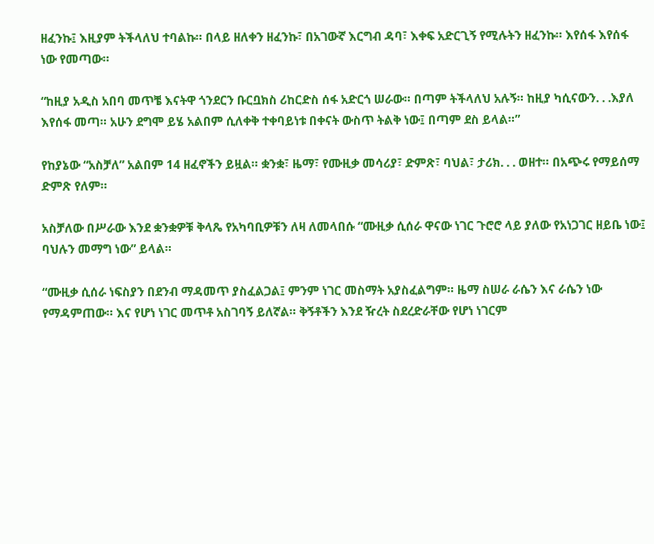ዘፈንኩ፤ እዚያም ትችላለህ ተባልኩ። በላይ ዘለቀን ዘፈንኩ፣ በአገውኛ እርግብ ዳባ፣ እቀፍ አድርጊኝ የሚሉትን ዘፈንኩ። እየሰፋ እየሰፋ ነው የመጣው።

“ከዚያ አዲስ አበባ መጥቼ እናትዋ ጎንደርን ቡርቧክስ ሪከርድስ ሰፋ አድርጎ ሠራው። በጣም ትችላለህ አሉኝ። ከዚያ ካሲናውን. . .እያለ እየሰፋ መጣ። አሁን ደግሞ ይሄ አልበም ሲለቀቅ ተቀባይነቱ በቀናት ውስጥ ትልቅ ነው፤ በጣም ደስ ይላል።”

የከያኔው “አስቻለ” አልበም 14 ዘፈኖችን ይዟል። ቋንቋ፣ ዜማ፣ የሙዚቃ መሳሪያ፣ ድምጽ፣ ባህል፣ ታሪክ. . . ወዘተ። በአጭሩ የማይሰማ ድምጽ የለም።

አስቻለው በሥራው እንደ ቋንቋዎቹ ቅላጼ የአካባቢዎቹን ለዛ ለመላበሱ “ሙዚቃ ሲሰራ ዋናው ነገር ጉሮሮ ላይ ያለው የአነጋገር ዘይቤ ነው፤ ባህሉን መማግ ነው” ይላል።

“ሙዚቃ ሲሰራ ነፍስያን በደንብ ማዳመጥ ያስፈልጋል፤ ምንም ነገር መስማት አያስፈልግም። ዜማ ስሠራ ራሴን እና ራሴን ነው የማዳምጠው። እና የሆነ ነገር መጥቶ አስገባኝ ይለኛል። ቅኝቶችን እንደ ዥረት ስደረድራቸው የሆነ ነገርም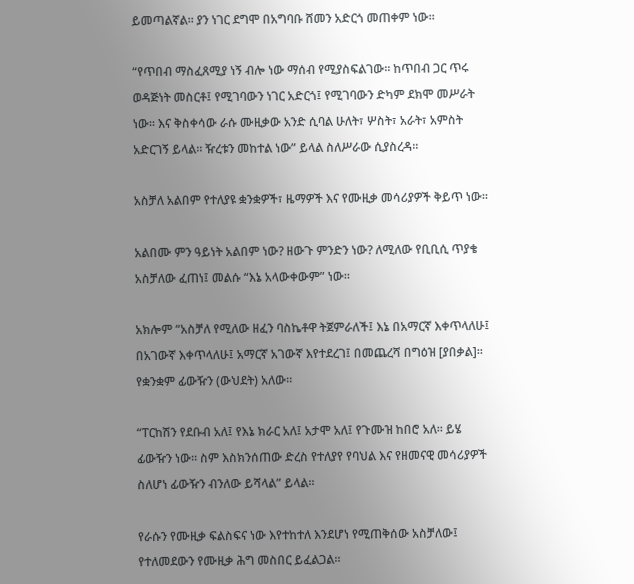ይመጣልኛል። ያን ነገር ደግሞ በአግባቡ ሸመን አድርጎ መጠቀም ነው።

“የጥበብ ማስፈጸሚያ ነኝ ብሎ ነው ማሰብ የሚያስፍልገው። ከጥበብ ጋር ጥሩ ወዳጅነት መስርቶ፤ የሚገባውን ነገር አድርጎ፤ የሚገባውን ድካም ደክሞ መሥራት ነው። እና ቅስቀሳው ራሱ ሙዚቃው አንድ ሲባል ሁለት፣ ሦስት፣ አራት፣ አምስት አድርገኝ ይላል። ዥረቱን መከተል ነው” ይላል ስለሥራው ሲያስረዳ።

አስቻለ አልበም የተለያዩ ቋንቋዎች፣ ዜማዎች እና የሙዚቃ መሳሪያዎች ቅይጥ ነው።

አልበሙ ምን ዓይነት አልበም ነው? ዘውጉ ምንድን ነው? ለሚለው የቢቢሲ ጥያቄ አስቻለው ፈጠነ፤ መልሱ “እኔ አላውቀውም” ነው።

አክሎም “አስቻለ የሚለው ዘፈን ባስኬቶዋ ትጀምራለች፤ እኔ በአማርኛ እቀጥላለሁ፤ በአገውኛ እቀጥላለሁ፤ አማርኛ አገውኛ እየተደረገ፤ በመጨረሻ በግዕዝ [ያበቃል]። የቋንቋም ፊውዥን (ውህደት) አለው።

“ፐርከሽን የደቡብ አለ፤ የእኔ ክራር አለ፤ አታሞ አለ፤ የጉሙዝ ከበሮ አለ። ይሄ ፊውዥን ነው። ስም እስክንሰጠው ድረስ የተለያየ የባህል እና የዘመናዊ መሳሪያዎች ስለሆነ ፊውዥን ብንለው ይሻላል” ይላል።

የራሱን የሙዚቃ ፍልስፍና ነው እየተከተለ እንደሆነ የሚጠቅሰው አስቻለው፤ የተለመደውን የሙዚቃ ሕግ መስበር ይፈልጋል።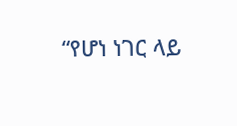“የሆነ ነገር ላይ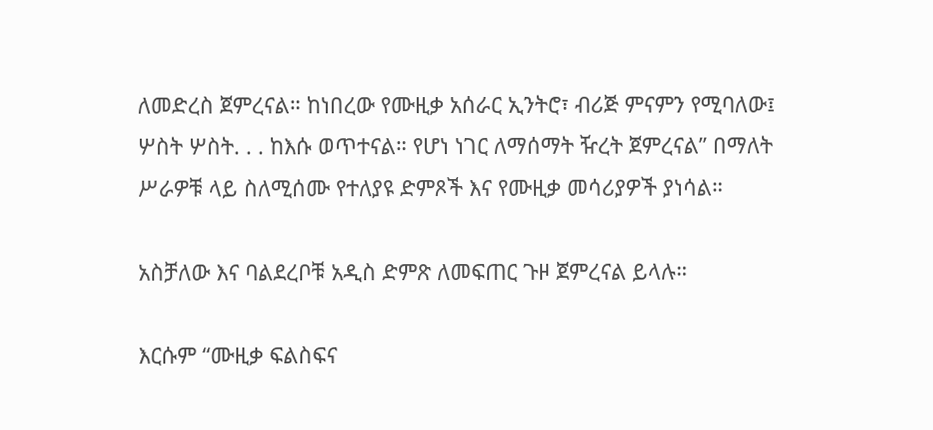ለመድረስ ጀምረናል። ከነበረው የሙዚቃ አሰራር ኢንትሮ፣ ብሪጅ ምናምን የሚባለው፤ ሦስት ሦስት. . . ከእሱ ወጥተናል። የሆነ ነገር ለማሰማት ዥረት ጀምረናል” በማለት ሥራዎቹ ላይ ስለሚሰሙ የተለያዩ ድምጾች እና የሙዚቃ መሳሪያዎች ያነሳል።

አስቻለው እና ባልደረቦቹ አዲስ ድምጽ ለመፍጠር ጉዞ ጀምረናል ይላሉ።

እርሱም “ሙዚቃ ፍልስፍና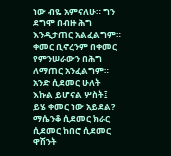ነው ብዬ አምናለሁ። ግን ደግሞ በብዙ ሕግ እንዲታጠር አልፈልግም። ቀመር ቢኖረንም በቀመር የምንሠራውን በሕግ ለማጠር አንፈልግም። አንድ ሲደመር ሁለት እኩል ይሆናል ሦስት፤ ይሄ ቀመር ነው አይደል? ማሴንቆ ሲደመር ክራር ሲደመር ከበሮ ሲደመር ዋሽንት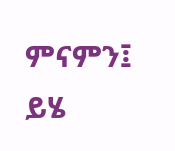ምናምን፤ ይሄ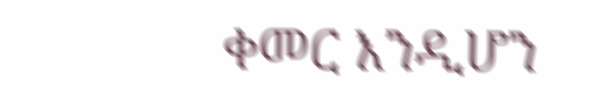ቀመር እንዲሆን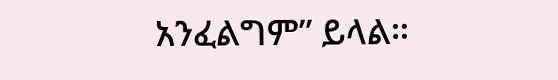አንፈልግም” ይላል።